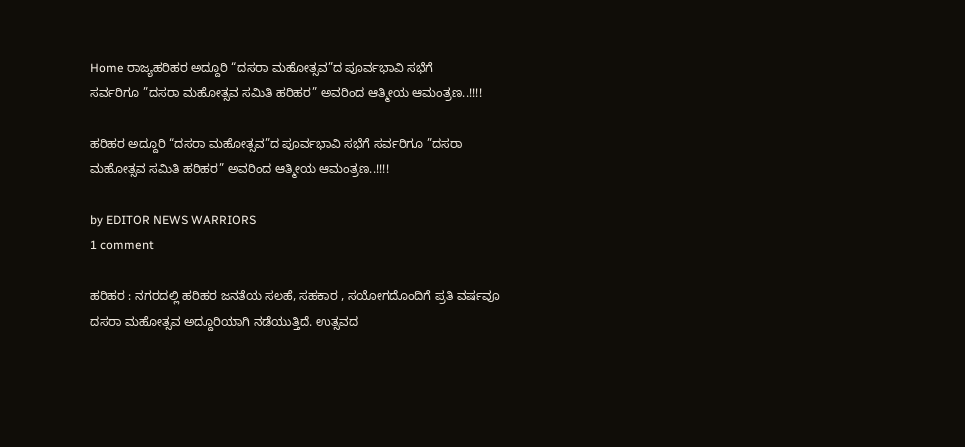Home ರಾಜ್ಯಹರಿಹರ ಅದ್ದೂರಿ “ದಸರಾ ಮಹೋತ್ಸವ”ದ ಪೂರ್ವಭಾವಿ ಸಭೆಗೆ ಸರ್ವರಿಗೂ ‌”ದಸರಾ ಮಹೋತ್ಸವ ಸಮಿತಿ ಹರಿಹರ” ಅವರಿಂದ ಆತ್ಮೀಯ ಆಮಂತ್ರಣ..!!!!

ಹರಿಹರ ಅದ್ದೂರಿ “ದಸರಾ ಮಹೋತ್ಸವ”ದ ಪೂರ್ವಭಾವಿ ಸಭೆಗೆ ಸರ್ವರಿಗೂ ‌”ದಸರಾ ಮಹೋತ್ಸವ ಸಮಿತಿ ಹರಿಹರ” ಅವರಿಂದ ಆತ್ಮೀಯ ಆಮಂತ್ರಣ..!!!!

by EDITOR NEWS WARRIORS
1 comment

ಹರಿಹರ : ನಗರದಲ್ಲಿ ಹರಿಹರ ಜನತೆಯ ಸಲಹೆ, ಸಹಕಾರ , ಸಯೋಗದೊಂದಿಗೆ ಪ್ರತಿ ವರ್ಷವೂ ದಸರಾ ಮಹೋತ್ಸವ ಅದ್ದೂರಿಯಾಗಿ ನಡೆಯುತ್ತಿದೆ. ಉತ್ಸವದ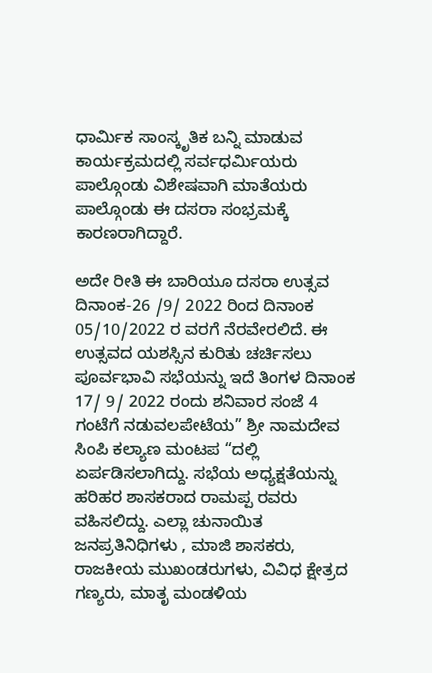ಧಾರ್ಮಿಕ ಸಾಂಸ್ಕೃತಿಕ ಬನ್ನಿ ಮಾಡುವ ಕಾರ್ಯಕ್ರಮದಲ್ಲಿ ಸರ್ವಧರ್ಮಿಯರು ಪಾಲ್ಗೊಂಡು ವಿಶೇಷವಾಗಿ ಮಾತೆಯರು ಪಾಲ್ಗೊಂಡು ಈ ದಸರಾ ಸಂಭ್ರಮಕ್ಕೆ ಕಾರಣರಾಗಿದ್ದಾರೆ.

ಅದೇ ರೀತಿ ಈ ಬಾರಿಯೂ ದಸರಾ ಉತ್ಸವ ದಿನಾಂಕ-26 /9/ 2022 ರಿಂದ ದಿನಾಂಕ 05/10/2022 ರ ವರಗೆ ನೆರವೇರಲಿದೆ. ಈ ಉತ್ಸವದ ಯಶಸ್ಸಿನ ಕುರಿತು ಚರ್ಚಿಸಲು ಪೂರ್ವಭಾವಿ ಸಭೆಯನ್ನು ಇದೆ ತಿಂಗಳ ದಿನಾಂಕ 17/ 9/ 2022 ರಂದು ಶನಿವಾರ ಸಂಜೆ 4 ಗಂಟೆಗೆ ನಡುವಲಪೇಟೆಯ” ಶ್ರೀ ನಾಮದೇವ ಸಿಂಪಿ ಕಲ್ಯಾಣ ಮಂಟಪ “ದಲ್ಲಿ ಏರ್ಪಡಿಸಲಾಗಿದ್ದು. ಸಭೆಯ ಅಧ್ಯಕ್ಷತೆಯನ್ನು ಹರಿಹರ ಶಾಸಕರಾದ ರಾಮಪ್ಪ ರವರು ವಹಿಸಲಿದ್ದು. ಎಲ್ಲಾ ಚುನಾಯಿತ ಜನಪ್ರತಿನಿಧಿಗಳು , ಮಾಜಿ ಶಾಸಕರು, ರಾಜಕೀಯ ಮುಖಂಡರುಗಳು, ವಿವಿಧ ಕ್ಷೇತ್ರದ ಗಣ್ಯರು, ಮಾತೃ ಮಂಡಳಿಯ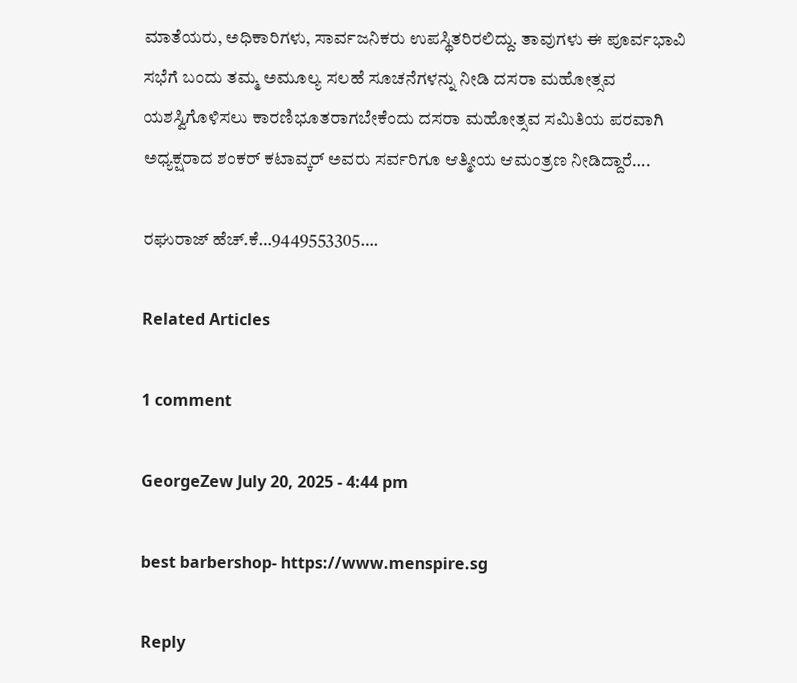ಮಾತೆಯರು, ಅಧಿಕಾರಿಗಳು, ಸಾರ್ವಜನಿಕರು ಉಪಸ್ಥಿತರಿರಲಿದ್ದು. ತಾವುಗಳು ಈ ಪೂರ್ವಭಾವಿ ಸಭೆಗೆ ಬಂದು ತಮ್ಮ ಅಮೂಲ್ಯ ಸಲಹೆ ಸೂಚನೆಗಳನ್ನು ನೀಡಿ ದಸರಾ ಮಹೋತ್ಸವ ಯಶಸ್ವಿಗೊಳಿಸಲು ಕಾರಣಿಭೂತರಾಗಬೇಕೆಂದು ದಸರಾ ಮಹೋತ್ಸವ ಸಮಿತಿಯ ಪರವಾಗಿ ಅಧ್ಯಕ್ಷರಾದ ಶಂಕರ್ ಕಟಾವ್ಕರ್ ಅವರು ಸರ್ವರಿಗೂ ಆತ್ಮೀಯ ಆಮಂತ್ರಣ ನೀಡಿದ್ದಾರೆ….

ರಘುರಾಜ್ ಹೆಚ್.ಕೆ…9449553305….

Related Articles

1 comment

GeorgeZew July 20, 2025 - 4:44 pm

best barbershop- https://www.menspire.sg

Reply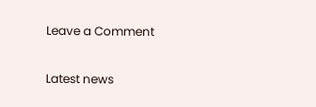Leave a Comment

Latest news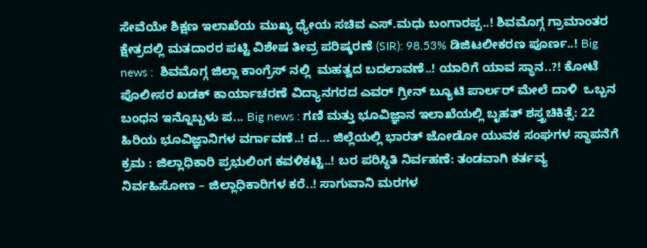ಸೇವೆಯೇ ಶಿಕ್ಷಣ ಇಲಾಖೆಯ ಮುಖ್ಯ ಧ್ಯೇಯ ಸಚಿವ ಎಸ್.ಮಧು ಬಂಗಾರಪ್ಪ..! ಶಿವಮೊಗ್ಗ ಗ್ರಾಮಾಂತರ ಕ್ಷೇತ್ರದಲ್ಲಿ ಮತದಾರರ ಪಟ್ಟಿ ವಿಶೇಷ ತೀವ್ರ ಪರಿಷ್ಕರಣೆ (SIR): 98.53% ಡಿಜಿಟಲೀಕರಣ ಪೂರ್ಣ..! Big news :  ಶಿವಮೊಗ್ಗ ಜಿಲ್ಲಾ ಕಾಂಗ್ರೆಸ್ ನಲ್ಲಿ  ಮಹತ್ವದ ಬದಲಾವಣೆ..! ಯಾರಿಗೆ ಯಾವ ಸ್ಥಾನ..?! ಕೋಟೆ ಪೊಲೀಸರ ಖಡಕ್ ಕಾರ್ಯಾಚರಣೆ ವಿದ್ಯಾನಗರದ ಎವರ್ ಗ್ರೀನ್ ಬ್ಯೂಟಿ ಪಾರ್ಲರ್ ಮೇಲೆ ದಾಳಿ  ಒಬ್ಬನ ಬಂಧನ ಇನ್ನೊಬ್ಬಳು ಪ... Big news : ಗಣಿ ಮತ್ತು ಭೂವಿಜ್ಞಾನ ಇಲಾಖೆಯಲ್ಲಿ ಬೃಹತ್ ಶಸ್ತ್ರಚಿಕಿತ್ಸೆ: 22 ಹಿರಿಯ ಭೂವಿಜ್ಞಾನಿಗಳ ವರ್ಗಾವಣೆ..! ದ... ಜಿಲ್ಲೆಯಲ್ಲಿ ಭಾರತ್ ಜೋಡೋ ಯುವಕ ಸಂಘಗಳ ಸ್ಥಾಪನೆಗೆ ಕ್ರಮ : ಜಿಲ್ಲಾಧಿಕಾರಿ ಪ್ರಭುಲಿಂಗ ಕವಳಿಕಟ್ಟಿ..! ಬರ ಪರಿಸ್ಥಿತಿ ನಿರ್ವಹಣೆ: ತಂಡವಾಗಿ ಕರ್ತವ್ಯ ನಿರ್ವಹಿಸೋಣ – ಜಿಲ್ಲಾಧಿಕಾರಿಗಳ ಕರೆ..! ಸಾಗುವಾನಿ ಮರಗಳ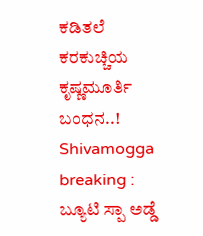ಕಡಿತಲೆ ಕರಕುಚ್ಚಿಯ ಕೃಷ್ಣಮೂರ್ತಿ ಬಂಧನ..! Shivamogga breaking : ಬ್ಯೂಟಿ ಸ್ಪಾ ಅಡ್ಡೆ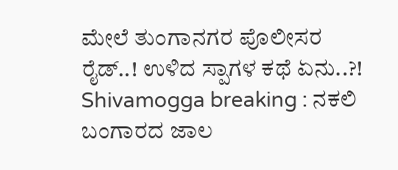ಮೇಲೆ ತುಂಗಾನಗರ ಪೊಲೀಸರ ರೈಡ್..! ಉಳಿದ ಸ್ಪಾಗಳ ಕಥೆ ಏನು..?! Shivamogga breaking : ನಕಲಿ ಬಂಗಾರದ ಜಾಲ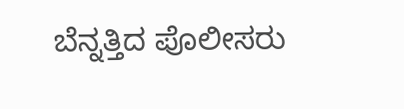ಬೆನ್ನತ್ತಿದ ಪೊಲೀಸರು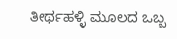ತೀರ್ಥಹಳ್ಳಿ ಮೂಲದ ಒಬ್ಬ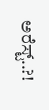ಅರೆಸ್ಟ್..?!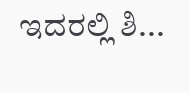ಇದರಲ್ಲಿ ಶಿ...